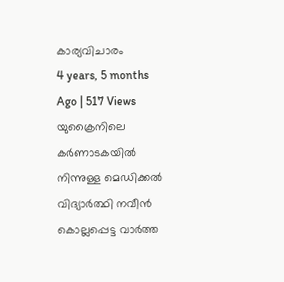കാര്യവിചാരം
4 years, 5 months Ago | 517 Views
യുക്രൈനിലെ കർണാടകയിൽ നിന്നുള്ള മെഡിക്കൽ വിദ്യാർത്ഥി നവീൻ കൊല്ലപ്പെട്ട വാർത്ത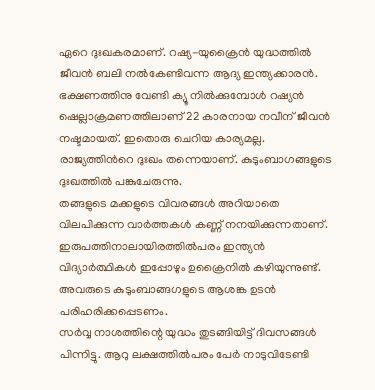ഏറെ ദുഃഖകരമാണ്. റഷ്യ-യുക്രൈൻ യുദ്ധത്തിൽ ജീവൻ ബലി നൽകേണ്ടിവന്ന ആദ്യ ഇന്ത്യക്കാരൻ. ഭക്ഷണത്തിനു വേണ്ടി ക്യൂ നിൽക്കുമ്പോൾ റഷ്യൻ ഷെല്ലാക്രമണത്തിലാണ് 22 കാരനായ നവീന് ജീവൻ നഷ്ടമായത്. ഇതൊരു ചെറിയ കാര്യമല്ല. രാജ്യത്തിൻറെ ദുഃഖം തന്നെയാണ്. കുടുംബാഗങ്ങളുടെ ദുഃഖത്തിൽ പങ്കുചേരുന്നു.
തങ്ങളുടെ മക്കളുടെ വിവരങ്ങൾ അറിയാതെ വിലപിക്കുന്ന വാർത്തകൾ കണ്ണ് നനയിക്കുന്നതാണ്. ഇരുപത്തിനാലായിരത്തിൽപരം ഇന്ത്യൻ വിദ്യാർത്ഥികൾ ഇപ്പോഴും ഉക്രൈനിൽ കഴിയുന്നുണ്ട്. അവരുടെ കുടുംബാങ്ങഗളുടെ ആശങ്ക ഉടൻ പരിഹരിക്കപ്പെടണം.
സർവ്വ നാശത്തിന്റെ യുദ്ധം തുടങ്ങിയിട്ട് ദിവസങ്ങൾ പിന്നിട്ടു. ആറു ലക്ഷത്തിൽപരം പേർ നാടുവിടേണ്ടി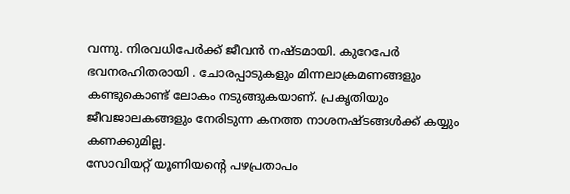വന്നു. നിരവധിപേർക്ക് ജീവൻ നഷ്ടമായി. കുറേപേർ ഭവനരഹിതരായി . ചോരപ്പാടുകളും മിന്നലാക്രമണങ്ങളും കണ്ടുകൊണ്ട് ലോകം നടുങ്ങുകയാണ്. പ്രകൃതിയും ജീവജാലകങ്ങളും നേരിടുന്ന കനത്ത നാശനഷ്ടങ്ങൾക്ക് കയ്യും കണക്കുമില്ല.
സോവിയറ്റ് യൂണിയന്റെ പഴപ്രതാപം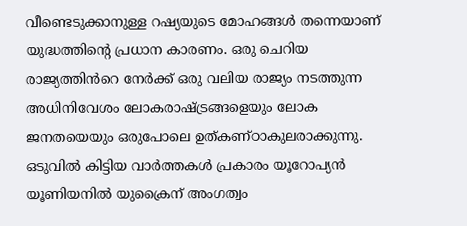വീണ്ടെടുക്കാനുള്ള റഷ്യയുടെ മോഹങ്ങൾ തന്നെയാണ് യുദ്ധത്തിന്റെ പ്രധാന കാരണം. ഒരു ചെറിയ രാജ്യത്തിൻറെ നേർക്ക് ഒരു വലിയ രാജ്യം നടത്തുന്ന അധിനിവേശം ലോകരാഷ്ട്രങ്ങളെയും ലോക ജനതയെയും ഒരുപോലെ ഉത്കണ്ഠാകുലരാക്കുന്നു. ഒടുവിൽ കിട്ടിയ വാർത്തകൾ പ്രകാരം യൂറോപ്യൻ യൂണിയനിൽ യുക്രൈന് അംഗത്വം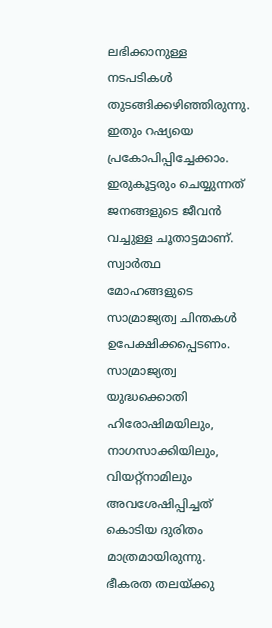ലഭിക്കാനുള്ള നടപടികൾ തുടങ്ങിക്കഴിഞ്ഞിരുന്നു. ഇതും റഷ്യയെ പ്രകോപിപ്പിച്ചേക്കാം. ഇരുകൂട്ടരും ചെയ്യുന്നത് ജനങ്ങളുടെ ജീവൻ വച്ചുള്ള ചൂതാട്ടമാണ്. സ്വാർത്ഥ മോഹങ്ങളുടെ സാമ്രാജ്യത്വ ചിന്തകൾ ഉപേക്ഷിക്കപ്പെടണം.
സാമ്രാജ്യത്വ യുദ്ധക്കൊതി ഹിരോഷിമയിലും, നാഗസാക്കിയിലും, വിയറ്റ്നാമിലും അവശേഷിപ്പിച്ചത് കൊടിയ ദുരിതം മാത്രമായിരുന്നു. ഭീകരത തലയ്ക്കു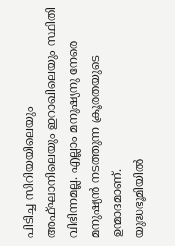പിടിച്ച സിറിയയിലെയും അഫ്ഘാനിലെയും ഇറാഖിലെയും സ്ഥിതി വിഭിന്നമല്ല. എല്ലാം മനുഷ്യനു നേരെ മനുഷ്യൻ നടത്തുന്ന ക്രൂരതയുടെ ഉന്മാദമാണ്.
യുദ്ധഭൂമിയിൽ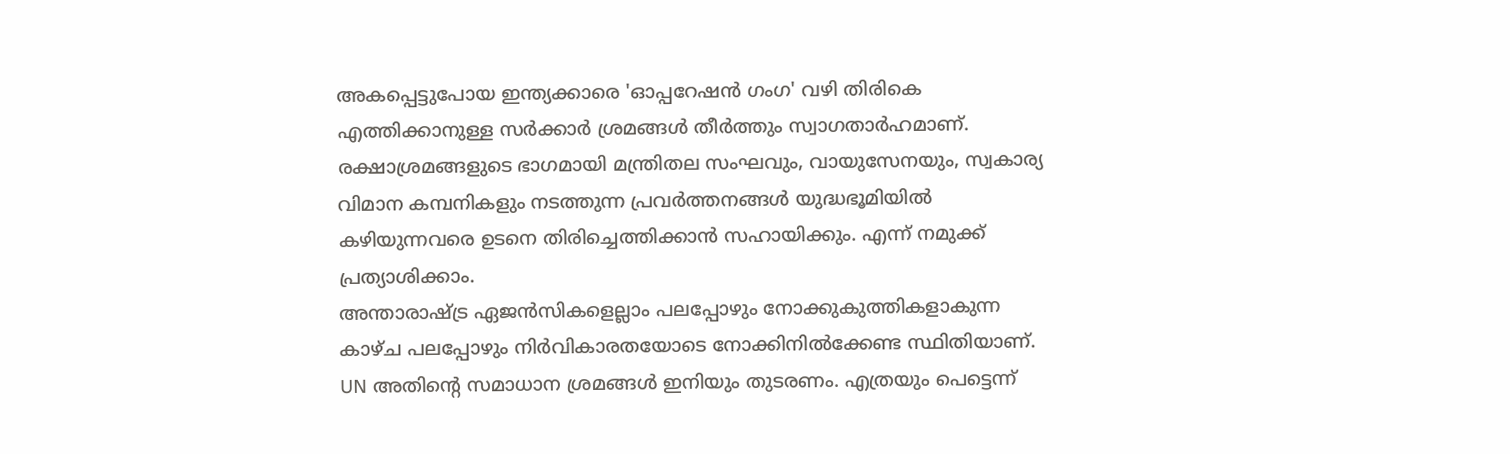അകപ്പെട്ടുപോയ ഇന്ത്യക്കാരെ 'ഓപ്പറേഷൻ ഗംഗ' വഴി തിരികെ എത്തിക്കാനുള്ള സർക്കാർ ശ്രമങ്ങൾ തീർത്തും സ്വാഗതാർഹമാണ്. രക്ഷാശ്രമങ്ങളുടെ ഭാഗമായി മന്ത്രിതല സംഘവും, വായുസേനയും, സ്വകാര്യ വിമാന കമ്പനികളും നടത്തുന്ന പ്രവർത്തനങ്ങൾ യുദ്ധഭൂമിയിൽ കഴിയുന്നവരെ ഉടനെ തിരിച്ചെത്തിക്കാൻ സഹായിക്കും. എന്ന് നമുക്ക് പ്രത്യാശിക്കാം.
അന്താരാഷ്ട്ര ഏജൻസികളെല്ലാം പലപ്പോഴും നോക്കുകുത്തികളാകുന്ന കാഴ്ച പലപ്പോഴും നിർവികാരതയോടെ നോക്കിനിൽക്കേണ്ട സ്ഥിതിയാണ്. UN അതിന്റെ സമാധാന ശ്രമങ്ങൾ ഇനിയും തുടരണം. എത്രയും പെട്ടെന്ന്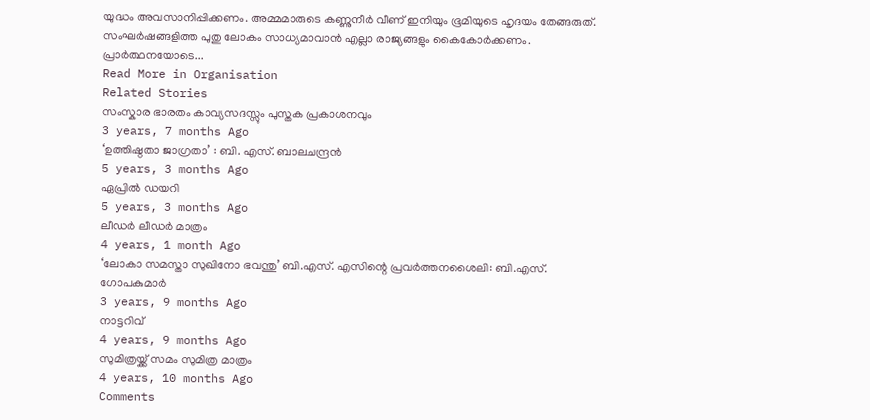യുദ്ധം അവസാനിപ്പിക്കണം. അമ്മമാരുടെ കണ്ണുനീർ വീണ് ഇനിയും ഭൂമിയുടെ ഹൃദയം തേങ്ങരുത്. സംഘർഷങ്ങളിത്ത പുതു ലോകം സാധ്യമാവാൻ എല്ലാ രാജ്യങ്ങളും കൈകോർക്കണം. പ്രാർത്ഥനയോടെ...
Read More in Organisation
Related Stories
സംസ്കാര ഭാരതം കാവ്യസദസ്സും പുസ്തക പ്രകാശനവും
3 years, 7 months Ago
‘ഉത്തിഷ്ഠതാ ജാഗ്രതാ’ : ബി. എസ്. ബാലചന്ദ്രൻ
5 years, 3 months Ago
ഏപ്രിൽ ഡയറി
5 years, 3 months Ago
ലീഡർ ലീഡർ മാത്രം
4 years, 1 month Ago
‘ലോകാ സമസ്താ സുഖിനോ ഭവന്തു’ ബി.എസ്. എസിന്റെ പ്രവർത്തനശൈലി: ബി.എസ്. ഗോപകുമാർ
3 years, 9 months Ago
നാട്ടറിവ്
4 years, 9 months Ago
സുമിത്രയ്ക്ക് സമം സുമിത്ര മാത്രം
4 years, 10 months Ago
Comments